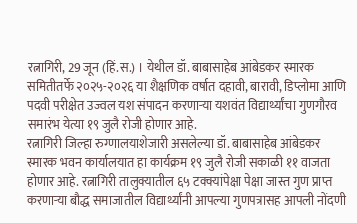रत्नागिरी, 29 जून (हिं.स.) । येथील डॉ. बाबासाहेब आंबेडकर स्मारक समितीतर्फे २०२५-२०२६ या शैक्षणिक वर्षात दहावी, बारावी, डिप्लोमा आणि पदवी परीक्षेत उज्वल यश संपादन करणाऱ्या यशवंत विद्यार्थ्यांचा गुणगौरव समारंभ येत्या १९ जुलै रोजी होणार आहे.
रत्नागिरी जिल्हा रुग्णालयाशेजारी असलेल्या डॉ. बाबासाहेब आंबेडकर स्मारक भवन कार्यालयात हा कार्यक्रम १९ जुलै रोजी सकाळी ११ वाजता होणार आहे. रत्नागिरी तालुक्यातील ६५ टक्क्यांपेक्षा पेक्षा जास्त गुण प्राप्त करणाऱ्या बौद्ध समाजातील विद्यार्थ्यांनी आपल्या गुणपत्रासह आपली नोंदणी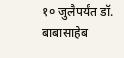१० जुलैपर्यंत डॉ. बाबासाहेब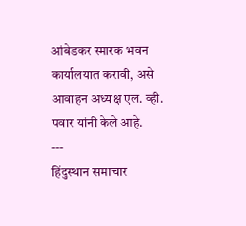आंबेडकर स्मारक भवन कार्यालयात करावी, असे आवाहन अध्यक्ष एल. व्ही. पवार यांनी केले आहे.
---
हिंदुस्थान समाचार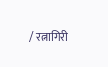/ रत्नागिरी